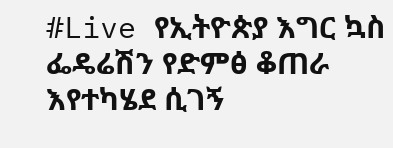#Live የኢትዮጵያ እግር ኳስ ፌዴሬሽን የድምፅ ቆጠራ እየተካሄደ ሲገኝ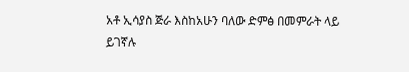አቶ ኢሳያስ ጅራ እስከአሁን ባለው ድምፅ በመምራት ላይ ይገኛሉ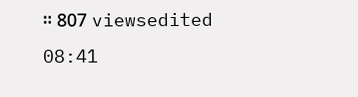። 807 viewsedited 08:41